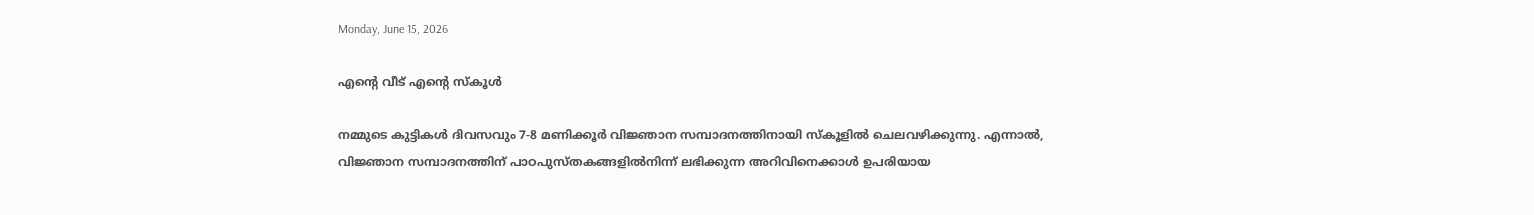Monday, June 15, 2026

എന്റെ വീട് എന്റെ സ്കൂൾ

നമ്മുടെ കുട്ടികള്‍ ദിവസവും 7-8 മണിക്കൂര്‍ വിജ്ഞാന സമ്പാദനത്തിനായി സ്‌കൂളില്‍ ചെലവഴിക്കുന്നു. എന്നാല്‍, വിജ്ഞാന സമ്പാദനത്തിന് പാഠപുസ്തകങ്ങളില്‍നിന്ന് ലഭിക്കുന്ന അറിവിനെക്കാള്‍ ഉപരിയായ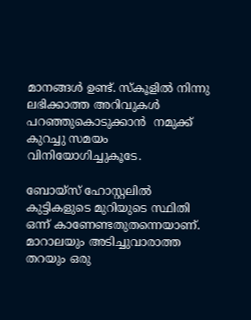മാനങ്ങള്‍ ഉണ്ട്. സ്‌കൂളില്‍ നിന്നു ലഭിക്കാത്ത അറിവുകള്‍ പറഞ്ഞുകൊടുക്കാന്‍  നമുക്ക് കുറച്ചു സമയം വിനിയോഗിച്ചുകൂടേ.

ബോയ്‌സ് ഹോസ്റ്റലില്‍ കുട്ടികളുടെ മുറിയുടെ സ്ഥിതി ഒന്ന് കാണേണ്ടതുതന്നെയാണ്. മാറാലയും അടിച്ചുവാരാത്ത തറയും ഒരു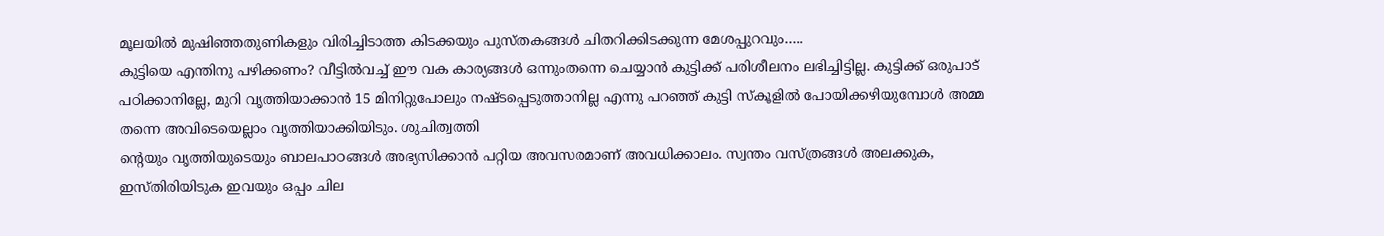മൂലയില്‍ മുഷിഞ്ഞതുണികളും വിരിച്ചിടാത്ത കിടക്കയും പുസ്തകങ്ങള്‍ ചിതറിക്കിടക്കുന്ന മേശപ്പുറവും…..
കുട്ടിയെ എന്തിനു പഴിക്കണം? വീട്ടില്‍വച്ച് ഈ വക കാര്യങ്ങള്‍ ഒന്നുംതന്നെ ചെയ്യാന്‍ കുട്ടിക്ക് പരിശീലനം ലഭിച്ചിട്ടില്ല. കുട്ടിക്ക് ഒരുപാട് പഠിക്കാനില്ലേ, മുറി വൃത്തിയാക്കാന്‍ 15 മിനിറ്റുപോലും നഷ്ടപ്പെടുത്താനില്ല എന്നു പറഞ്ഞ് കുട്ടി സ്‌കൂളില്‍ പോയിക്കഴിയുമ്പോള്‍ അമ്മ തന്നെ അവിടെയെല്ലാം വൃത്തിയാക്കിയിടും. ശുചിത്വത്തി
ന്റെയും വൃത്തിയുടെയും ബാലപാഠങ്ങള്‍ അഭ്യസിക്കാന്‍ പറ്റിയ അവസരമാണ് അവധിക്കാലം. സ്വന്തം വസ്ത്രങ്ങള്‍ അലക്കുക, ഇസ്തിരിയിടുക ഇവയും ഒപ്പം ചില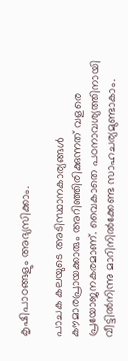കൃഷിപാഠങ്ങളും അഭ്യസിക്കാം.

പാചക കലയുടെ അടിസ്ഥാനകാര്യങ്ങള്‍ കൗമാരപ്രായക്കാരും അറിഞ്ഞിരിക്കുന്നത് വളരെ പ്രയോജനകരമാണ്. വൈകാതെ പഠനാവശ്യത്തിനായി വീട്ടില്‍നിന്നു മാറിനില്‍ക്കേണ്ട സാഹചര്യമുണ്ടാകാം.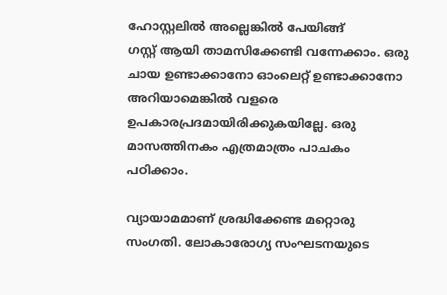ഹോസ്റ്റലില്‍ അല്ലെങ്കില്‍ പേയിങ്ങ്
ഗസ്റ്റ് ആയി താമസിക്കേണ്ടി വന്നേക്കാം. ഒരു ചായ ഉണ്ടാക്കാനോ ഓംലെറ്റ് ഉണ്ടാക്കാനോ അറിയാമെങ്കില്‍ വളരെ ഉപകാരപ്രദമായിരിക്കുകയില്ലേ. ഒരു മാസത്തിനകം എത്രമാത്രം പാചകം പഠിക്കാം.

വ്യായാമമാണ് ശ്രദ്ധിക്കേണ്ട മറ്റൊരു സംഗതി. ലോകാരോഗ്യ സംഘടനയുടെ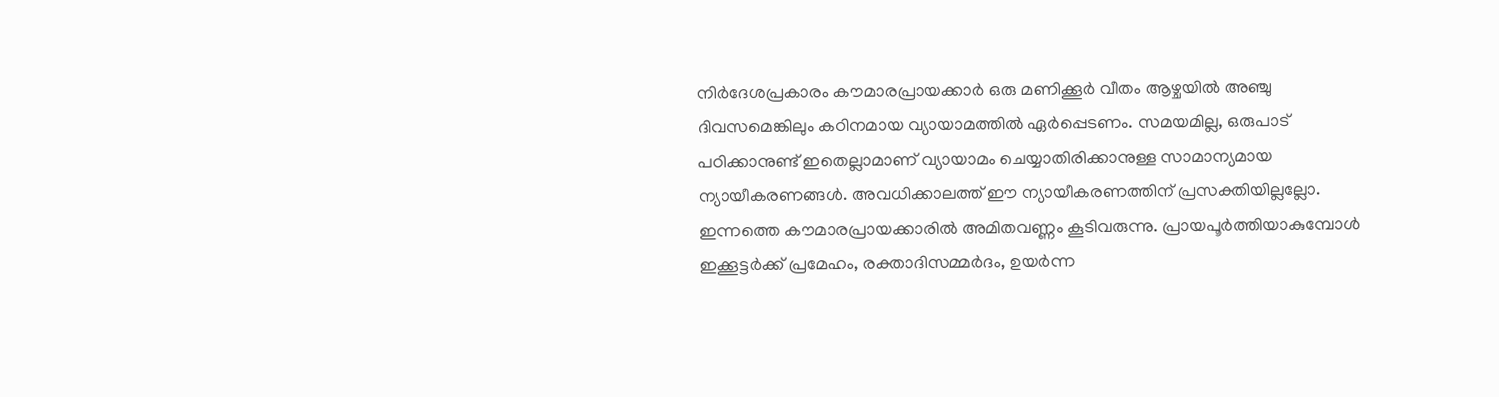നിര്‍ദേശപ്രകാരം കൗമാരപ്രായക്കാര്‍ ഒരു മണിക്കൂര്‍ വീതം ആഴ്ചയില്‍ അഞ്ചു ദിവസമെങ്കിലും കഠിനമായ വ്യായാമത്തില്‍ ഏര്‍പ്പെടണം. സമയമില്ല, ഒരുപാട് പഠിക്കാനുണ്ട് ഇതെല്ലാമാണ് വ്യായാമം ചെയ്യാതിരിക്കാനുള്ള സാമാന്യമായ ന്യായീകരണങ്ങള്‍. അവധിക്കാലത്ത് ഈ ന്യായീകരണത്തിന് പ്രസക്തിയില്ലല്ലോ. ഇന്നത്തെ കൗമാരപ്രായക്കാരില്‍ അമിതവണ്ണം കൂടിവരുന്നു. പ്രായപൂര്‍ത്തിയാകുമ്പോള്‍ ഇക്കൂട്ടര്‍ക്ക് പ്രമേഹം, രക്താദിസമ്മര്‍ദം, ഉയര്‍ന്ന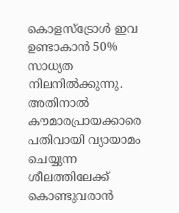കൊളസ്‌ട്രോള്‍ ഇവ ഉണ്ടാകാന്‍ 50% സാധ്യത നിലനില്‍ക്കുന്നു. അതിനാല്‍ കൗമാരപ്രായക്കാരെ പതിവായി വ്യായാമം ചെയ്യുന്ന ശീലത്തിലേക്ക്‌ കൊണ്ടുവരാന്‍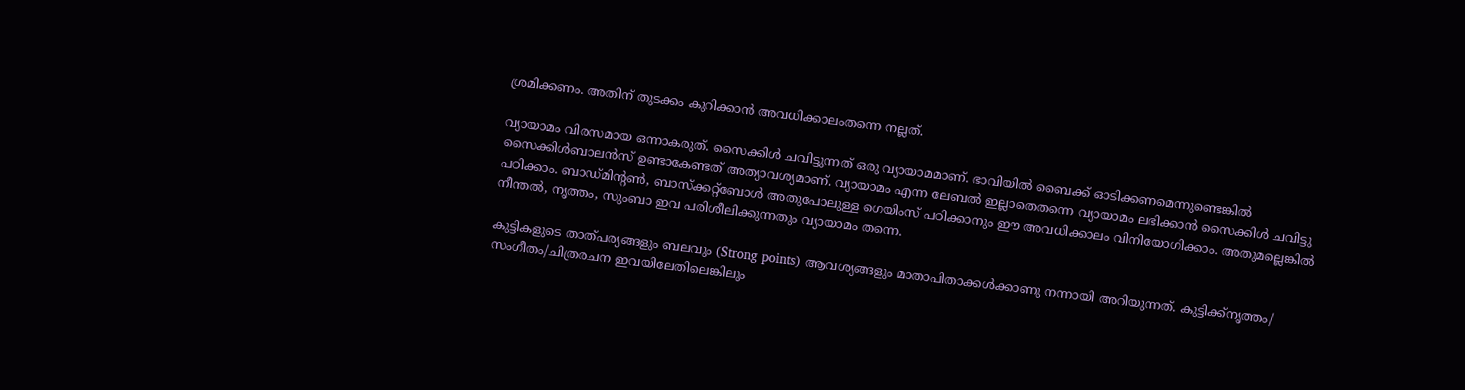ശ്രമിക്കണം. അതിന് തുടക്കം കുറിക്കാന്‍ അവധിക്കാലംതന്നെ നല്ലത്.

വ്യായാമം വിരസമായ ഒന്നാകരുത്. സൈക്കിള്‍ ചവിട്ടുന്നത് ഒരു വ്യായാമമാണ്. ഭാവിയില്‍ ബൈക്ക് ഓടിക്കണമെന്നുണ്ടെങ്കില്‍ സൈക്കിള്‍ബാലന്‍സ് ഉണ്ടാകേണ്ടത് അത്യാവശ്യമാണ്. വ്യായാമം എന്ന ലേബല്‍ ഇല്ലാതെതന്നെ വ്യായാമം ലഭിക്കാന്‍ സൈക്കിള്‍ ചവിട്ടു പഠിക്കാം. ബാഡ്മിന്റണ്‍, ബാസ്‌ക്കറ്റ്‌ബോള്‍ അതുപോലുള്ള ഗെയിംസ് പഠിക്കാനും ഈ അവധിക്കാലം വിനിയോഗിക്കാം. അതുമല്ലെങ്കില്‍ നീന്തല്‍, നൃത്തം, സുംബാ ഇവ പരിശീലിക്കുന്നതും വ്യായാമം തന്നെ.

കുട്ടികളുടെ താത്പര്യങ്ങളും ബലവും (Strong points) ആവശ്യങ്ങളും മാതാപിതാക്കള്‍ക്കാണു നന്നായി അറിയുന്നത്. കുട്ടിക്ക്‌നൃത്തം/ സംഗീതം/ചിത്രരചന ഇവയിലേതിലെങ്കിലും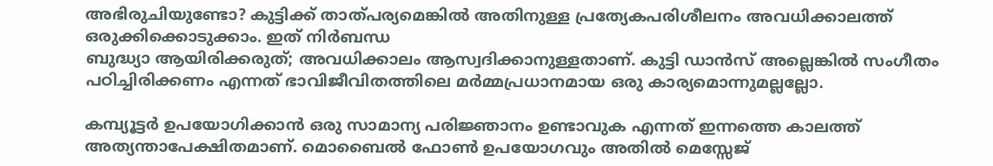അഭിരുചിയുണ്ടോ? കുട്ടിക്ക് താത്പര്യമെങ്കില്‍ അതിനുള്ള പ്രത്യേകപരിശീലനം അവധിക്കാലത്ത് ഒരുക്കിക്കൊടുക്കാം. ഇത് നിര്‍ബന്ധ
ബുദ്ധ്യാ ആയിരിക്കരുത്; അവധിക്കാലം ആസ്വദിക്കാനുള്ളതാണ്. കുട്ടി ഡാന്‍സ് അല്ലെങ്കില്‍ സംഗീതം പഠിച്ചിരിക്കണം എന്നത് ഭാവിജീവിതത്തിലെ മര്‍മ്മപ്രധാനമായ ഒരു കാര്യമൊന്നുമല്ലല്ലോ.

കമ്പ്യൂട്ടര്‍ ഉപയോഗിക്കാന്‍ ഒരു സാമാന്യ പരിജ്ഞാനം ഉണ്ടാവുക എന്നത് ഇന്നത്തെ കാലത്ത് അത്യന്താപേക്ഷിതമാണ്. മൊബൈല്‍ ഫോണ്‍ ഉപയോഗവും അതില്‍ മെസ്സേജ്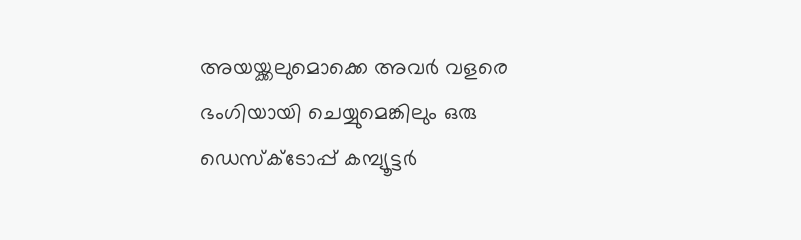അയയ്ക്കലുമൊക്കെ അവര്‍ വളരെ ഭംഗിയായി ചെയ്യുമെങ്കിലും ഒരു ഡെസ്‌ക്‌ടോപ്പ് കമ്പ്യൂട്ടര്‍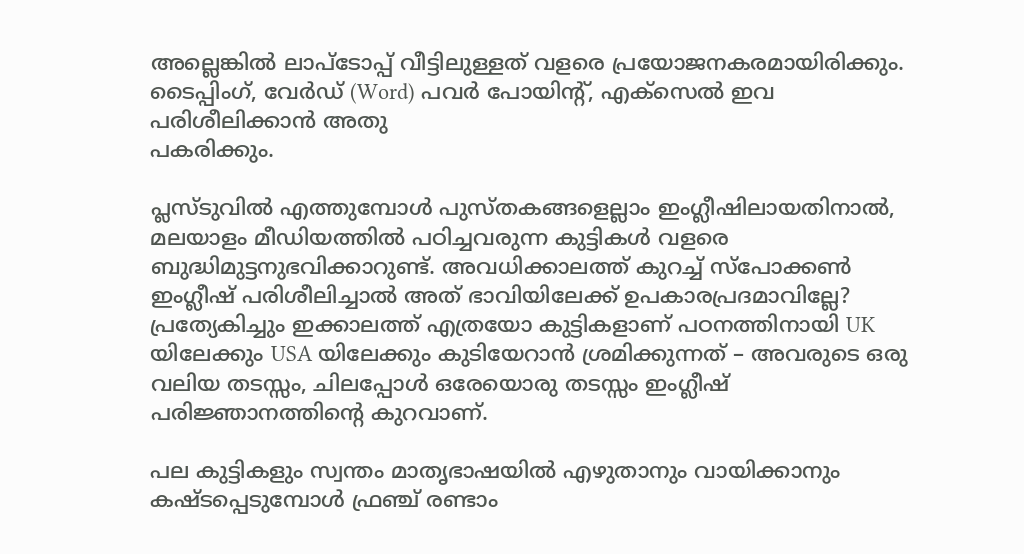അല്ലെങ്കില്‍ ലാപ്‌ടോപ്പ് വീട്ടിലുള്ളത് വളരെ പ്രയോജനകരമായിരിക്കും. ടൈപ്പിംഗ്, വേര്‍ഡ് (Word) പവര്‍ പോയിന്റ്, എക്‌സെല്‍ ഇവ പരിശീലിക്കാന്‍ അതു
പകരിക്കും.

പ്ലസ്ടുവില്‍ എത്തുമ്പോള്‍ പുസ്തകങ്ങളെല്ലാം ഇംഗ്ലീഷിലായതിനാല്‍, മലയാളം മീഡിയത്തില്‍ പഠിച്ചവരുന്ന കുട്ടികള്‍ വളരെ ബുദ്ധിമുട്ടനുഭവിക്കാറുണ്ട്. അവധിക്കാലത്ത് കുറച്ച് സ്‌പോക്കണ്‍ ഇംഗ്ലീഷ് പരിശീലിച്ചാല്‍ അത് ഭാവിയിലേക്ക് ഉപകാരപ്രദമാവില്ലേ? പ്രത്യേകിച്ചും ഇക്കാലത്ത് എത്രയോ കുട്ടികളാണ് പഠനത്തിനായി UK യിലേക്കും USA യിലേക്കും കുടിയേറാന്‍ ശ്രമിക്കുന്നത് – അവരുടെ ഒരു വലിയ തടസ്സം, ചിലപ്പോള്‍ ഒരേയൊരു തടസ്സം ഇംഗ്ലീഷ് പരിജ്ഞാനത്തിന്റെ കുറവാണ്.

പല കുട്ടികളും സ്വന്തം മാതൃഭാഷയില്‍ എഴുതാനും വായിക്കാനും കഷ്ടപ്പെടുമ്പോള്‍ ഫ്രഞ്ച് രണ്ടാം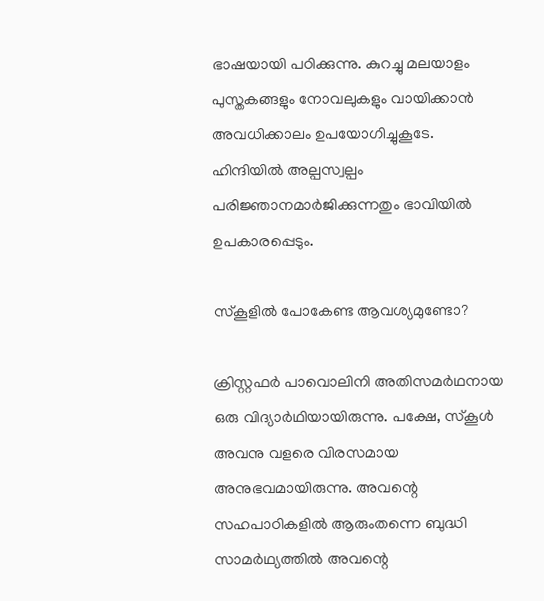ഭാഷയായി പഠിക്കുന്നു. കുറച്ചു മലയാളം പുസ്തകങ്ങളും നോവലുകളും വായിക്കാന്‍ അവധിക്കാലം ഉപയോഗിച്ചുകൂടേ. ഹിന്ദിയില്‍ അല്പസ്വല്പം പരിജ്ഞാനമാര്‍ജിക്കുന്നതും ഭാവിയില്‍ ഉപകാരപ്പെടും.

സ്‌കൂളില്‍ പോകേണ്ട ആവശ്യമുണ്ടോ?

ക്രിസ്റ്റഫര്‍ പാവൊലിനി അതിസമര്‍ഥനായ ഒരു വിദ്യാര്‍ഥിയായിരുന്നു. പക്ഷേ, സ്‌കൂള്‍ അവനു വളരെ വിരസമായ അനുഭവമായിരുന്നു. അവന്റെ സഹപാഠികളില്‍ ആരുംതന്നെ ബുദ്ധി സാമര്‍ഥ്യത്തില്‍ അവന്റെ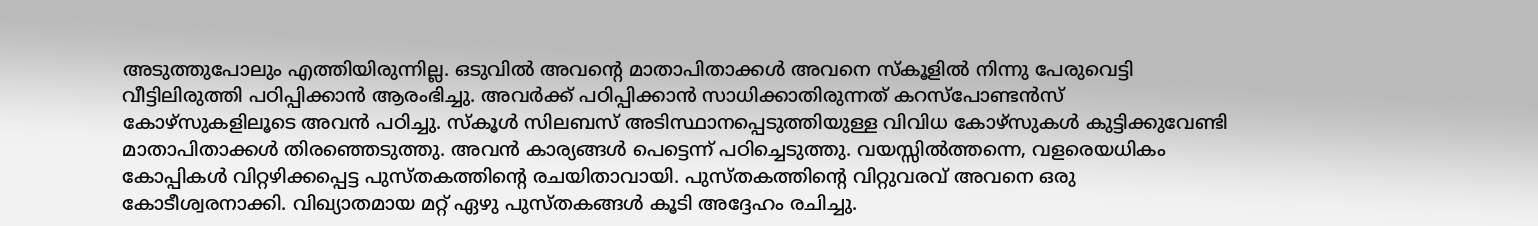അടുത്തുപോലും എത്തിയിരുന്നില്ല. ഒടുവില്‍ അവന്റെ മാതാപിതാക്കള്‍ അവനെ സ്‌കൂളില്‍ നിന്നു പേരുവെട്ടി വീട്ടിലിരുത്തി പഠിപ്പിക്കാന്‍ ആരംഭിച്ചു. അവര്‍ക്ക് പഠിപ്പിക്കാന്‍ സാധിക്കാതിരുന്നത് കറസ്‌പോണ്ടന്‍സ് കോഴ്‌സുകളിലൂടെ അവന്‍ പഠിച്ചു. സ്‌കൂള്‍ സിലബസ് അടിസ്ഥാനപ്പെടുത്തിയുള്ള വിവിധ കോഴ്‌സുകള്‍ കുട്ടിക്കുവേണ്ടി മാതാപിതാക്കള്‍ തിരഞ്ഞെടുത്തു. അവന്‍ കാര്യങ്ങള്‍ പെട്ടെന്ന് പഠിച്ചെടുത്തു. വയസ്സില്‍ത്തന്നെ, വളരെയധികം കോപ്പികള്‍ വിറ്റഴിക്കപ്പെട്ട പുസ്തകത്തിന്റെ രചയിതാവായി. പുസ്തകത്തിന്റെ വിറ്റുവരവ് അവനെ ഒരു കോടീശ്വരനാക്കി. വിഖ്യാതമായ മറ്റ് ഏഴു പുസ്തകങ്ങള്‍ കൂടി അദ്ദേഹം രചിച്ചു.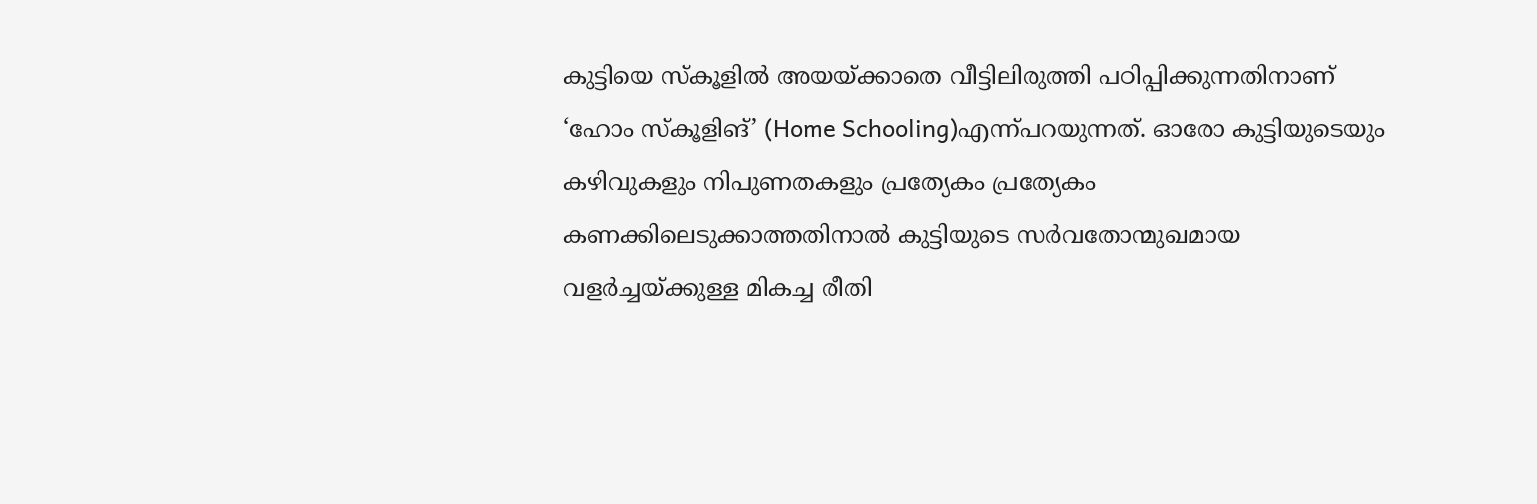കുട്ടിയെ സ്‌കൂളില്‍ അയയ്ക്കാതെ വീട്ടിലിരുത്തി പഠിപ്പിക്കുന്നതിനാണ് ‘ഹോം സ്‌കൂളിങ്’ (Home Schooling)എന്ന്പറയുന്നത്. ഓരോ കുട്ടിയുടെയും കഴിവുകളും നിപുണതകളും പ്രത്യേകം പ്രത്യേകം കണക്കിലെടുക്കാത്തതിനാല്‍ കുട്ടിയുടെ സര്‍വതോന്മുഖമായ വളര്‍ച്ചയ്ക്കുള്ള മികച്ച രീതി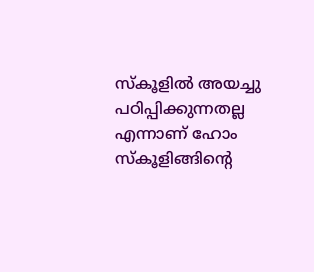സ്‌കൂളില്‍ അയച്ചു പഠിപ്പിക്കുന്നതല്ല എന്നാണ് ഹോം സ്‌കൂളിങ്ങിന്റെ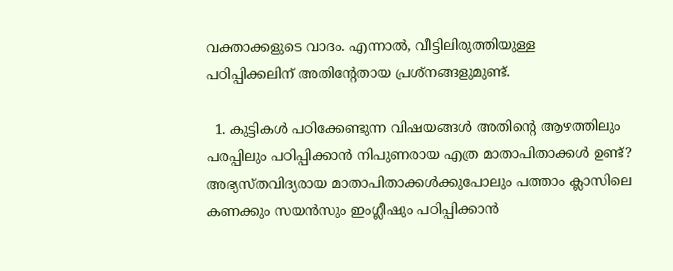വക്താക്കളുടെ വാദം. എന്നാല്‍, വീട്ടിലിരുത്തിയുള്ള
പഠിപ്പിക്കലിന് അതിന്റേതായ പ്രശ്‌നങ്ങളുമുണ്ട്.

  1. കുട്ടികള്‍ പഠിക്കേണ്ടുന്ന വിഷയങ്ങള്‍ അതിന്റെ ആഴത്തിലും പരപ്പിലും പഠിപ്പിക്കാന്‍ നിപുണരായ എത്ര മാതാപിതാക്കള്‍ ഉണ്ട്? അഭ്യസ്തവിദ്യരായ മാതാപിതാക്കള്‍ക്കുപോലും പത്താം ക്ലാസിലെ കണക്കും സയന്‍സും ഇംഗ്ലീഷും പഠിപ്പിക്കാന്‍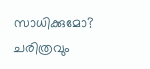സാധിക്കുമോ? ചരിത്രവും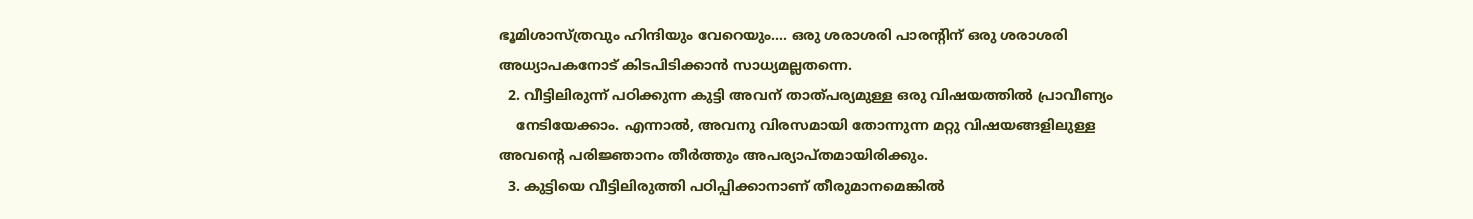ഭൂമിശാസ്ത്രവും ഹിന്ദിയും വേറെയും…. ഒരു ശരാശരി പാരന്റിന് ഒരു ശരാശരി അധ്യാപകനോട് കിടപിടിക്കാന്‍ സാധ്യമല്ലതന്നെ.
  2. വീട്ടിലിരുന്ന് പഠിക്കുന്ന കുട്ടി അവന് താത്പര്യമുള്ള ഒരു വിഷയത്തില്‍ പ്രാവീണ്യം
    നേടിയേക്കാം. എന്നാല്‍, അവനു വിരസമായി തോന്നുന്ന മറ്റു വിഷയങ്ങളിലുള്ള അവന്റെ പരിജ്ഞാനം തീര്‍ത്തും അപര്യാപ്തമായിരിക്കും.
  3. കുട്ടിയെ വീട്ടിലിരുത്തി പഠിപ്പിക്കാനാണ് തീരുമാനമെങ്കില്‍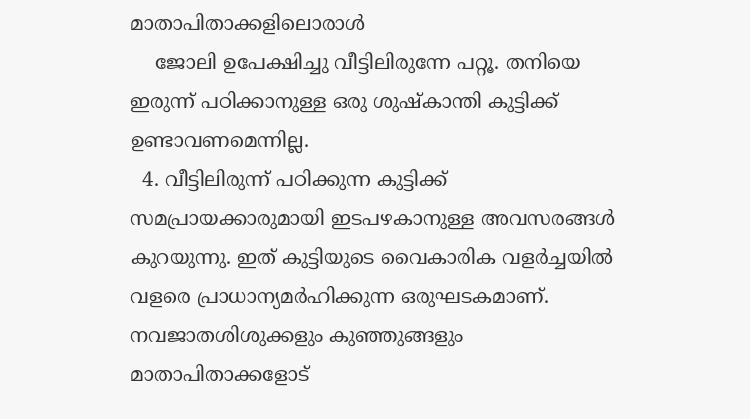മാതാപിതാക്കളിലൊരാള്‍
    ജോലി ഉപേക്ഷിച്ചു വീട്ടിലിരുന്നേ പറ്റൂ. തനിയെ ഇരുന്ന് പഠിക്കാനുള്ള ഒരു ശുഷ്കാന്തി കുട്ടിക്ക് ഉണ്ടാവണമെന്നില്ല.
  4. വീട്ടിലിരുന്ന് പഠിക്കുന്ന കുട്ടിക്ക് സമപ്രായക്കാരുമായി ഇടപഴകാനുള്ള അവസരങ്ങള്‍ കുറയുന്നു. ഇത് കുട്ടിയുടെ വൈകാരിക വളര്‍ച്ചയില്‍ വളരെ പ്രാധാന്യമര്‍ഹിക്കുന്ന ഒരുഘടകമാണ്. നവജാതശിശുക്കളും കുഞ്ഞുങ്ങളും മാതാപിതാക്കളോട്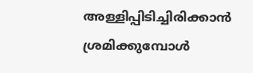അള്ളിപ്പിടിച്ചിരിക്കാന്‍ ശ്രമിക്കുമ്പോള്‍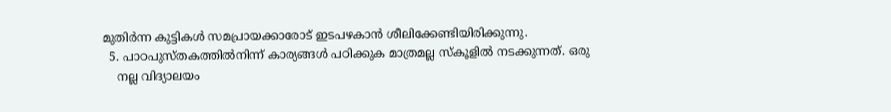മുതിര്‍ന്ന കുട്ടികള്‍ സമപ്രായക്കാരോട് ഇടപഴകാന്‍ ശീലിക്കേണ്ടിയിരിക്കുന്നു.
  5. പാഠപുസ്തകത്തില്‍നിന്ന് കാര്യങ്ങള്‍ പഠിക്കുക മാത്രമല്ല സ്‌കൂളില്‍ നടക്കുന്നത്. ഒരു
    നല്ല വിദ്യാലയം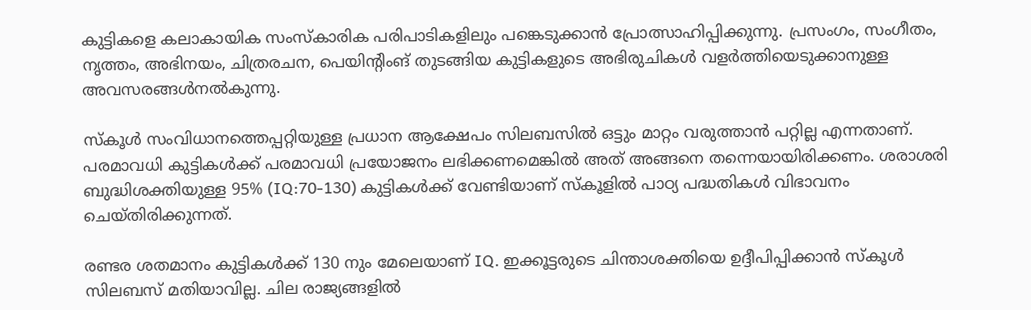കുട്ടികളെ കലാകായിക സംസ്‌കാരിക പരിപാടികളിലും പങ്കെടുക്കാന്‍ പ്രോത്സാഹിപ്പിക്കുന്നു. പ്രസംഗം, സംഗീതം, നൃത്തം, അഭിനയം, ചിത്രരചന, പെയിന്റിംങ് തുടങ്ങിയ കുട്ടികളുടെ അഭിരുചികള്‍ വളര്‍ത്തിയെടുക്കാനുള്ള അവസരങ്ങള്‍നല്‍കുന്നു.

സ്‌കൂള്‍ സംവിധാനത്തെപ്പറ്റിയുള്ള പ്രധാന ആക്ഷേപം സിലബസില്‍ ഒട്ടും മാറ്റം വരുത്താന്‍ പറ്റില്ല എന്നതാണ്. പരമാവധി കുട്ടികള്‍ക്ക് പരമാവധി പ്രയോജനം ലഭിക്കണമെങ്കില്‍ അത് അങ്ങനെ തന്നെയായിരിക്കണം. ശരാശരി ബുദ്ധിശക്തിയുള്ള 95% (IQ:70-130) കുട്ടികള്‍ക്ക് വേണ്ടിയാണ് സ്‌കൂളില്‍ പാഠ്യ പദ്ധതികള്‍ വിഭാവനം ചെയ്തിരിക്കുന്നത്.

രണ്ടര ശതമാനം കുട്ടികള്‍ക്ക് 130 നും മേലെയാണ് IQ. ഇക്കൂട്ടരുടെ ചിന്താശക്തിയെ ഉദ്ദീപിപ്പിക്കാന്‍ സ്‌കൂള്‍ സിലബസ് മതിയാവില്ല. ചില രാജ്യങ്ങളില്‍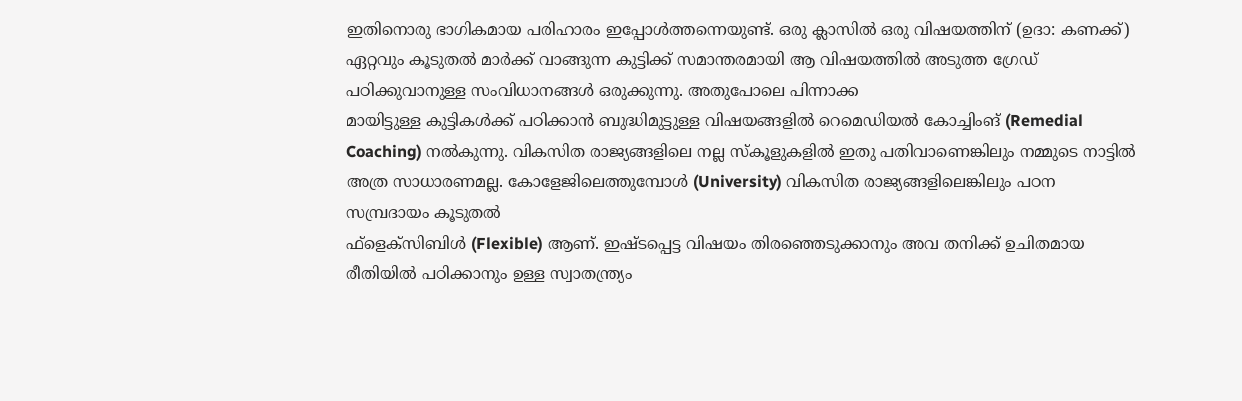ഇതിനൊരു ഭാഗികമായ പരിഹാരം ഇപ്പോള്‍ത്തന്നെയുണ്ട്. ഒരു ക്ലാസില്‍ ഒരു വിഷയത്തിന് (ഉദാ: കണക്ക്) ഏറ്റവും കൂടുതല്‍ മാര്‍ക്ക് വാങ്ങുന്ന കുട്ടിക്ക്‌ സമാന്തരമായി ആ വിഷയത്തില്‍ അടുത്ത ഗ്രേഡ് പഠിക്കുവാനുള്ള സംവിധാനങ്ങള്‍ ഒരുക്കുന്നു. അതുപോലെ പിന്നാക്ക
മായിട്ടുള്ള കുട്ടികള്‍ക്ക് പഠിക്കാന്‍ ബുദ്ധിമുട്ടുള്ള വിഷയങ്ങളില്‍ റെമെഡിയല്‍ കോച്ചിംങ് (Remedial Coaching) നല്‍കുന്നു. വികസിത രാജ്യങ്ങളിലെ നല്ല സ്‌കൂളുകളില്‍ ഇതു പതിവാണെങ്കിലും നമ്മുടെ നാട്ടില്‍ അത്ര സാധാരണമല്ല. കോളേജിലെത്തുമ്പോള്‍ (University) വികസിത രാജ്യങ്ങളിലെങ്കിലും പഠന സമ്പ്രദായം കൂടുതല്‍
ഫ്‌ളെക്‌സിബിള്‍ (Flexible) ആണ്. ഇഷ്ടപ്പെട്ട വിഷയം തിരഞ്ഞെടുക്കാനും അവ തനിക്ക് ഉചിതമായ രീതിയില്‍ പഠിക്കാനും ഉള്ള സ്വാതന്ത്ര്യം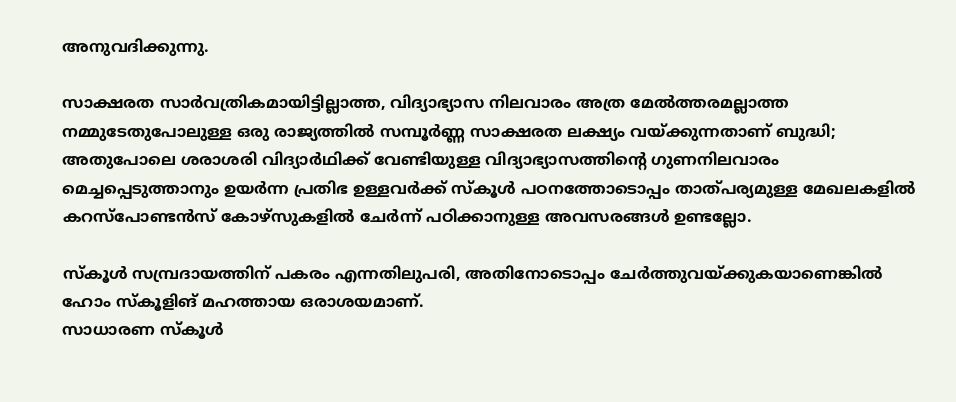അനുവദിക്കുന്നു.

സാക്ഷരത സാര്‍വത്രികമായിട്ടില്ലാത്ത, വിദ്യാഭ്യാസ നിലവാരം അത്ര മേല്‍ത്തരമല്ലാത്ത നമ്മുടേതുപോലുള്ള ഒരു രാജ്യത്തില്‍ സമ്പൂര്‍ണ്ണ സാക്ഷരത ലക്ഷ്യം വയ്ക്കുന്നതാണ് ബുദ്ധി; അതുപോലെ ശരാശരി വിദ്യാര്‍ഥിക്ക് വേണ്ടിയുള്ള വിദ്യാഭ്യാസത്തിന്റെ ഗുണനിലവാരം മെച്ചപ്പെടുത്താനും ഉയര്‍ന്ന പ്രതിഭ ഉള്ളവര്‍ക്ക് സ്‌കൂള്‍ പഠനത്തോടൊപ്പം താത്പര്യമുള്ള മേഖലകളില്‍ കറസ്‌പോണ്ടന്‍സ് കോഴ്‌സുകളില്‍ ചേര്‍ന്ന് പഠിക്കാനുള്ള അവസരങ്ങള്‍ ഉണ്ടല്ലോ.

സ്‌കൂള്‍ സമ്പ്രദായത്തിന് പകരം എന്നതിലുപരി, അതിനോടൊപ്പം ചേര്‍ത്തുവയ്ക്കുകയാണെങ്കില്‍ ഹോം സ്‌കൂളിങ് മഹത്തായ ഒരാശയമാണ്.
സാധാരണ സ്‌കൂള്‍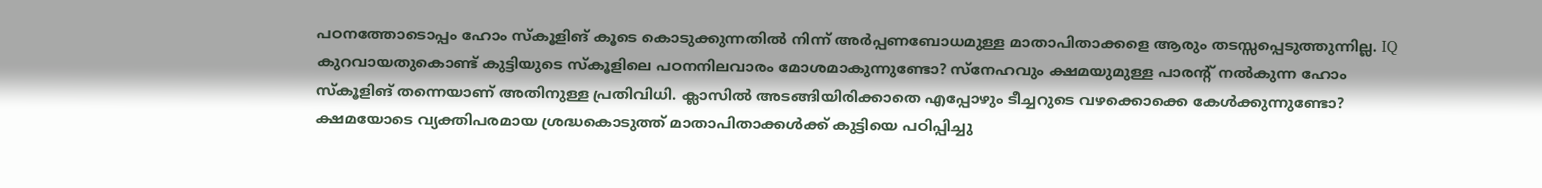പഠനത്തോടൊപ്പം ഹോം സ്‌കൂളിങ് കൂടെ കൊടുക്കുന്നതില്‍ നിന്ന് അര്‍പ്പണബോധമുള്ള മാതാപിതാക്കളെ ആരും തടസ്സപ്പെടുത്തുന്നില്ല. IQ കുറവായതുകൊണ്ട് കുട്ടിയുടെ സ്‌കൂളിലെ പഠനനിലവാരം മോശമാകുന്നുണ്ടോ? സ്‌നേഹവും ക്ഷമയുമുള്ള പാരന്റ് നല്‍കുന്ന ഹോം സ്‌കൂളിങ് തന്നെയാണ് അതിനുള്ള പ്രതിവിധി. ക്ലാസില്‍ അടങ്ങിയിരിക്കാതെ എപ്പോഴും ടീച്ചറുടെ വഴക്കൊക്കെ കേള്‍ക്കുന്നുണ്ടോ? ക്ഷമയോടെ വ്യക്തിപരമായ ശ്രദ്ധകൊടുത്ത് മാതാപിതാക്കള്‍ക്ക് കുട്ടിയെ പഠിപ്പിച്ചു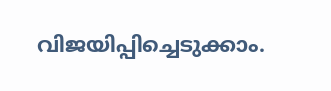വിജയിപ്പിച്ചെടുക്കാം.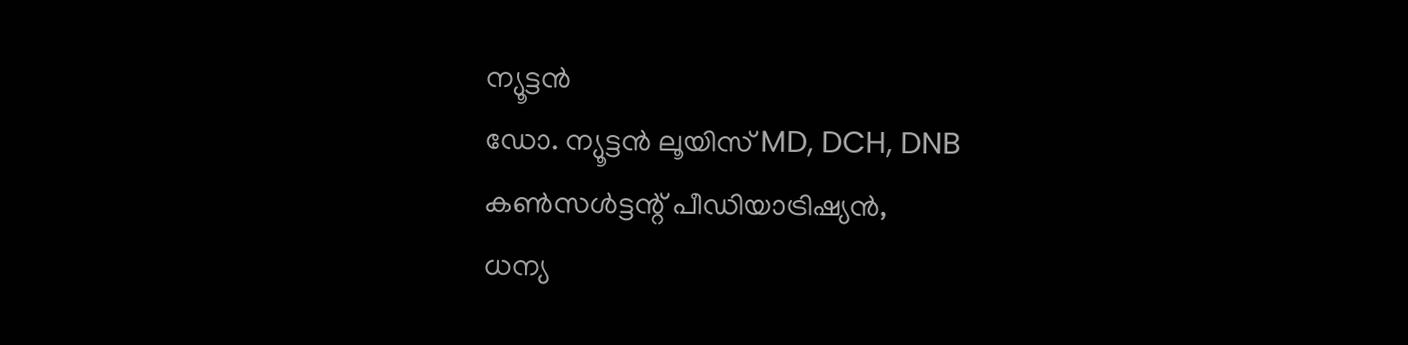ന്യൂട്ടൻ
ഡോ. ന്യൂട്ടന്‍ ലൂയിസ് MD, DCH, DNB
കണ്‍സള്‍ട്ടന്റ് പീഡിയാട്രിഷ്യന്‍,
ധന്യ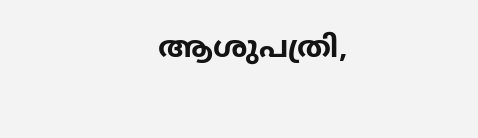ആശുപത്രി,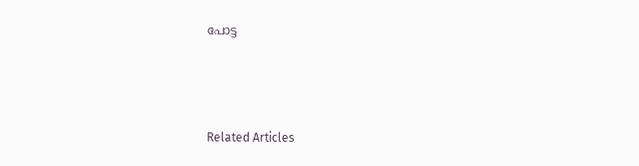പോട്ട



Related Articles